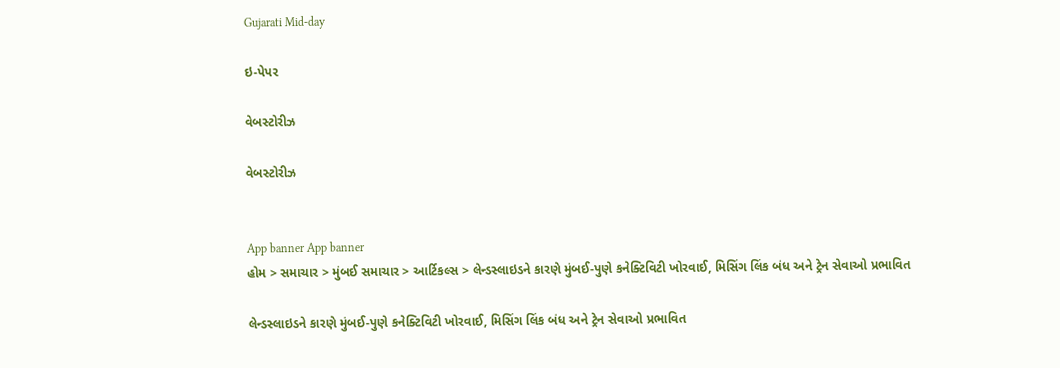Gujarati Mid-day

ઇ-પેપર

વેબસ્ટોરીઝ

વેબસ્ટોરીઝ


App banner App banner
હોમ > સમાચાર > મુંબઈ સમાચાર > આર્ટિકલ્સ > લેન્ડસ્લાઇડને કારણે મુંબઈ-પુણે કનેક્ટિવિટી ખોરવાઈ, મિસિંગ લિંક બંધ અને ટ્રેન સેવાઓ પ્રભાવિત

લેન્ડસ્લાઇડને કારણે મુંબઈ-પુણે કનેક્ટિવિટી ખોરવાઈ, મિસિંગ લિંક બંધ અને ટ્રેન સેવાઓ પ્રભાવિત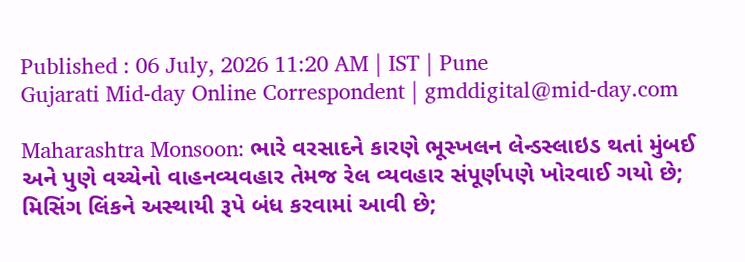Published : 06 July, 2026 11:20 AM | IST | Pune
Gujarati Mid-day Online Correspondent | gmddigital@mid-day.com

Maharashtra Monsoon: ભારે વરસાદને કારણે ભૂસ્ખલન લેન્ડસ્લાઇડ થતાં મુંબઈ અને પુણે વચ્ચેનો વાહનવ્યવહાર તેમજ રેલ વ્યવહાર સંપૂર્ણપણે ખોરવાઈ ગયો છે; મિસિંગ લિંકને અસ્થાયી રૂપે બંધ કરવામાં આવી છે;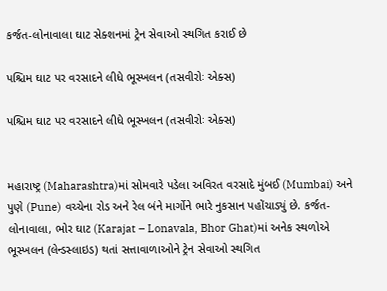કર્જત-લોનાવાલા ઘાટ સેક્શનમાં ટ્રેન સેવાઓ સ્થગિત કરાઈ છે

પશ્ચિમ ઘાટ પર વરસાદને લીધે ભૂસ્ખલન (તસવીરોઃ એક્સ)

પશ્ચિમ ઘાટ પર વરસાદને લીધે ભૂસ્ખલન (તસવીરોઃ એક્સ)


મહારાષ્ટ્ર (Maharashtra)માં સોમવારે પડેલા અવિરત વરસાદે મુંબઈ (Mumbai) અને પુણે (Pune) વચ્ચેના રોડ અને રેલ બંને માર્ગોને ભારે નુકસાન પહોંચાડ્યું છે. કર્જત-લોનાવાલા, ભોર ઘાટ (Karajat – Lonavala, Bhor Ghat)માં અનેક સ્થળોએ ભૂસ્ખલન (લેન્ડસ્લાઇડ) થતાં સત્તાવાળાઓને ટ્રેન સેવાઓ સ્થગિત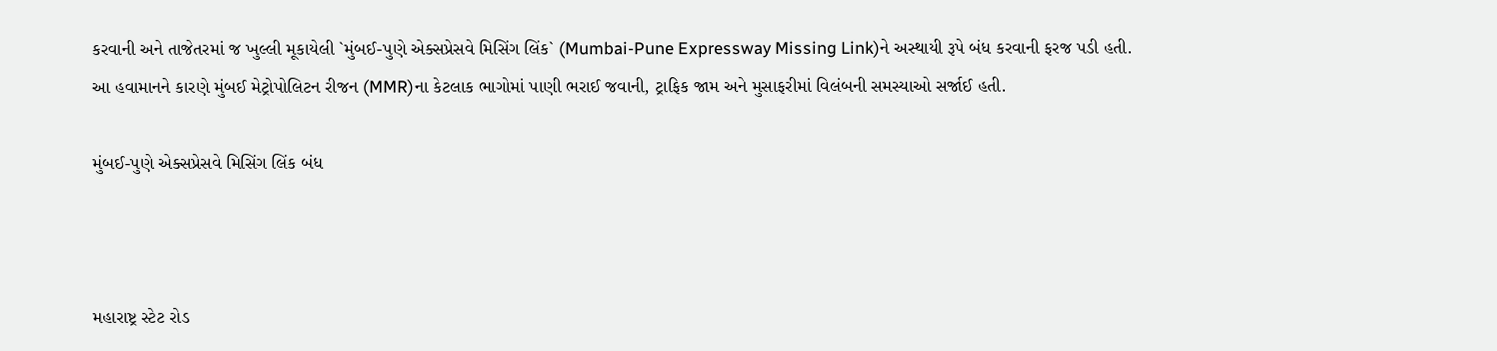કરવાની અને તાજેતરમાં જ ખુલ્લી મૂકાયેલી `મુંબઈ-પુણે એક્સપ્રેસવે મિસિંગ લિંક` (Mumbai-Pune Expressway Missing Link)ને અસ્થાયી રૂપે બંધ કરવાની ફરજ પડી હતી. આ હવામાનને કારણે મુંબઈ મેટ્રોપોલિટન રીજન (MMR)ના કેટલાક ભાગોમાં પાણી ભરાઈ જવાની, ટ્રાફિક જામ અને મુસાફરીમાં વિલંબની સમસ્યાઓ સર્જાઈ હતી.

મુંબઈ-પુણે એક્સપ્રેસવે મિસિંગ લિંક બંધ



મહારાષ્ટ્ર સ્ટેટ રોડ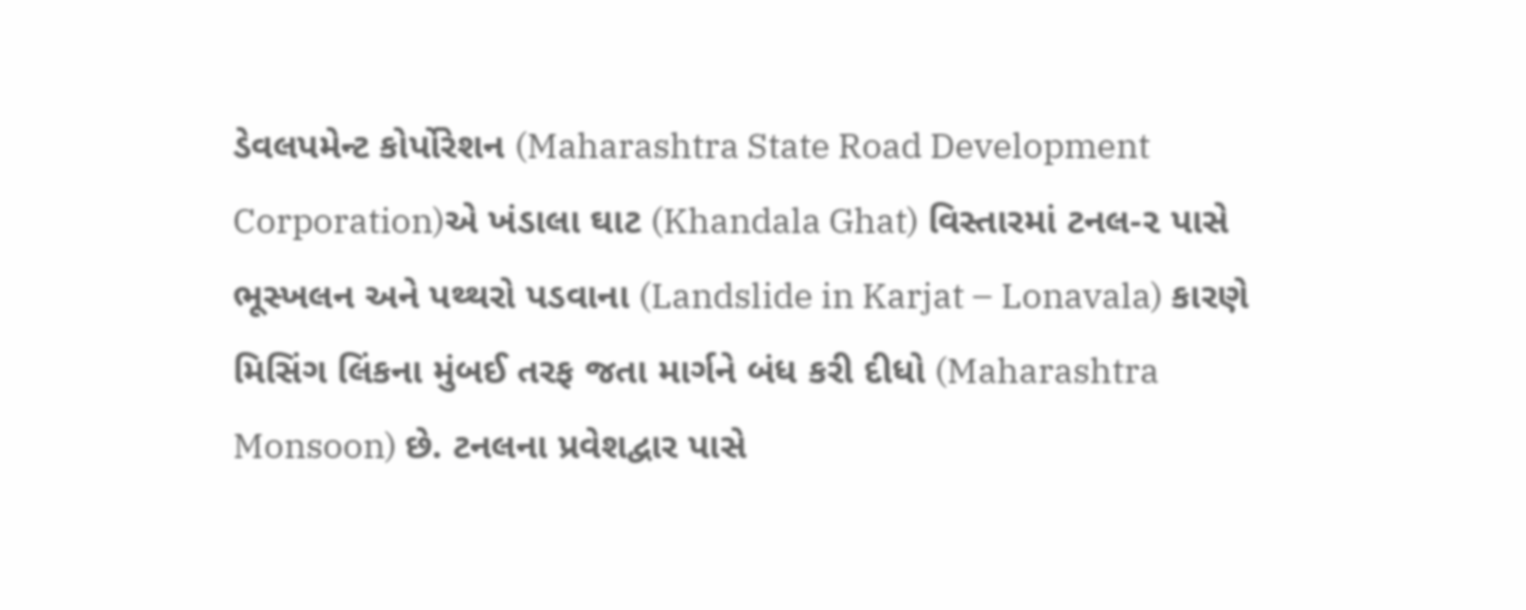ડેવલપમેન્ટ કોર્પોરેશન (Maharashtra State Road Development Corporation)એ ખંડાલા ઘાટ (Khandala Ghat) વિસ્તારમાં ટનલ-૨ પાસે ભૂસ્ખલન અને પથ્થરો પડવાના (Landslide in Karjat – Lonavala) કારણે મિસિંગ લિંકના મુંબઈ તરફ જતા માર્ગને બંધ કરી દીધો (Maharashtra Monsoon) છે. ટનલના પ્રવેશદ્વાર પાસે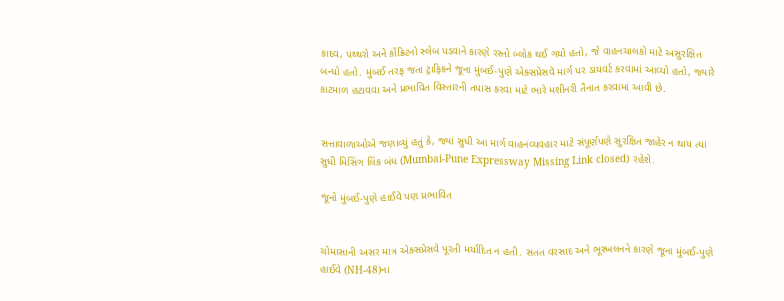કાદવ, પથ્થરો અને કોંક્રિટનો સ્લેબ પડવાને કારણે રસ્તો બ્લોક થઈ ગયો હતો, જે વાહનચાલકો માટે અસુરક્ષિત બન્યો હતો. મુંબઈ તરફ જતા ટ્રાફિકને જૂના મુંબઈ-પુણે એક્સપ્રેસવે માર્ગ પર ડાયવર્ટ કરવામાં આવ્યો હતો, જ્યારે કાટમાળ હટાવવા અને પ્રભાવિત વિસ્તારની તપાસ કરવા માટે ભારે મશીનરી તૈનાત કરવામાં આવી છે.


સત્તાવાળાઓએ જણાવ્યું હતું કે, જ્યાં સુધી આ માર્ગ વાહનવ્યવહાર માટે સંપૂર્ણપણે સુરક્ષિત જાહેર ન થાય ત્યાં સુધી મિસિંગ લિંક બંધ (Mumbai-Pune Expressway Missing Link closed) રહેશે.

જૂનો મુંબઈ-પુણે હાઈવે પણ પ્રભાવિત


ચોમાસાની અસર માત્ર એક્સપ્રેસવે પૂરતી મર્યાદિત ન હતી. સતત વરસાદ અને ભૂસ્ખલનને કારણે જૂના મુંબઈ-પુણે હાઈવે (NH-48)ના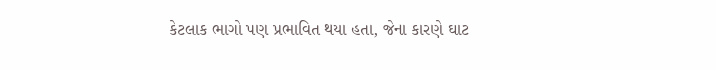કેટલાક ભાગો પણ પ્રભાવિત થયા હતા, જેના કારણે ઘાટ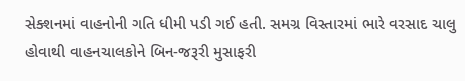સેક્શનમાં વાહનોની ગતિ ધીમી પડી ગઈ હતી. સમગ્ર વિસ્તારમાં ભારે વરસાદ ચાલુ હોવાથી વાહનચાલકોને બિન-જરૂરી મુસાફરી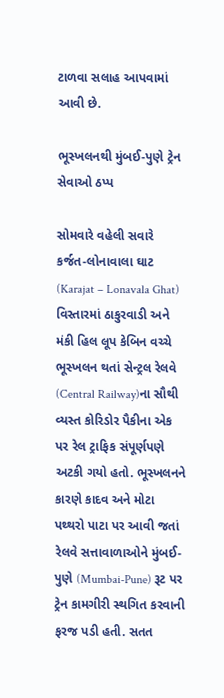ટાળવા સલાહ આપવામાં આવી છે.

ભૂસ્ખલનથી મુંબઈ-પુણે ટ્રેન સેવાઓ ઠપ્પ

સોમવારે વહેલી સવારે કર્જત-લોનાવાલા ઘાટ (Karajat – Lonavala Ghat) વિસ્તારમાં ઠાકુરવાડી અને મંકી હિલ લૂપ કેબિન વચ્ચે ભૂસ્ખલન થતાં સેન્ટ્રલ રેલવે (Central Railway)ના સૌથી વ્યસ્ત કોરિડોર પૈકીના એક પર રેલ ટ્રાફિક સંપૂર્ણપણે અટકી ગયો હતો. ભૂસ્ખલનને કારણે કાદવ અને મોટા પથ્થરો પાટા પર આવી જતાં રેલવે સત્તાવાળાઓને મુંબઈ-પુણે (Mumbai-Pune) રૂટ પર ટ્રેન કામગીરી સ્થગિત કરવાની ફરજ પડી હતી. સતત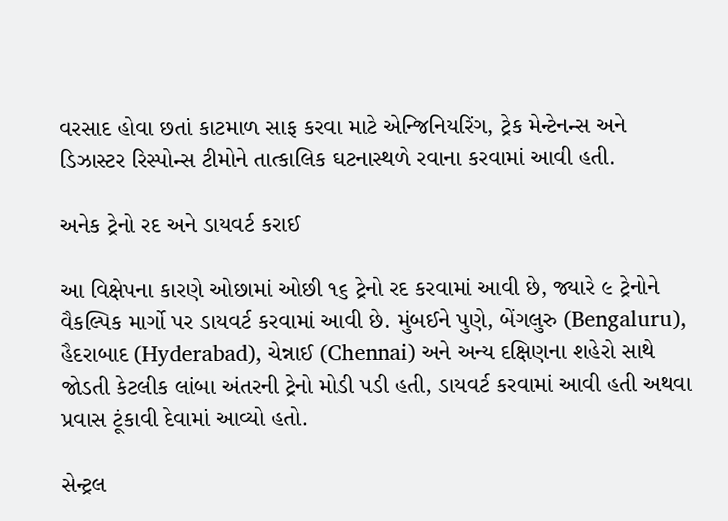વરસાદ હોવા છતાં કાટમાળ સાફ કરવા માટે એન્જિનિયરિંગ, ટ્રેક મેન્ટેનન્સ અને ડિઝાસ્ટર રિસ્પોન્સ ટીમોને તાત્કાલિક ઘટનાસ્થળે રવાના કરવામાં આવી હતી.

અનેક ટ્રેનો રદ અને ડાયવર્ટ કરાઈ

આ વિક્ષેપના કારણે ઓછામાં ઓછી ૧૬ ટ્રેનો રદ કરવામાં આવી છે, જ્યારે ૯ ટ્રેનોને વૈકલ્પિક માર્ગો પર ડાયવર્ટ કરવામાં આવી છે. મુંબઈને પુણે, બેંગલુરુ (Bengaluru), હૈદરાબાદ (Hyderabad), ચેન્નાઈ (Chennai) અને અન્ય દક્ષિણના શહેરો સાથે જોડતી કેટલીક લાંબા અંતરની ટ્રેનો મોડી પડી હતી, ડાયવર્ટ કરવામાં આવી હતી અથવા પ્રવાસ ટૂંકાવી દેવામાં આવ્યો હતો.

સેન્ટ્રલ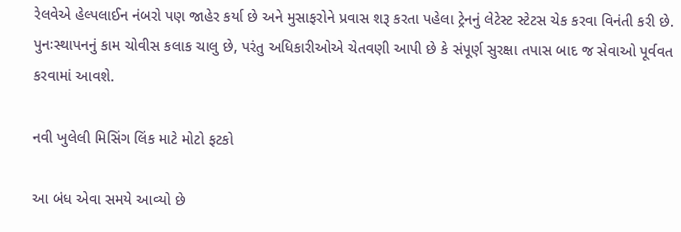રેલવેએ હેલ્પલાઈન નંબરો પણ જાહેર કર્યા છે અને મુસાફરોને પ્રવાસ શરૂ કરતા પહેલા ટ્રેનનું લેટેસ્ટ સ્ટેટસ ચેક કરવા વિનંતી કરી છે. પુનઃસ્થાપનનું કામ ચોવીસ કલાક ચાલુ છે, પરંતુ અધિકારીઓએ ચેતવણી આપી છે કે સંપૂર્ણ સુરક્ષા તપાસ બાદ જ સેવાઓ પૂર્વવત કરવામાં આવશે.

નવી ખુલેલી મિસિંગ લિંક માટે મોટો ફટકો

આ બંધ એવા સમયે આવ્યો છે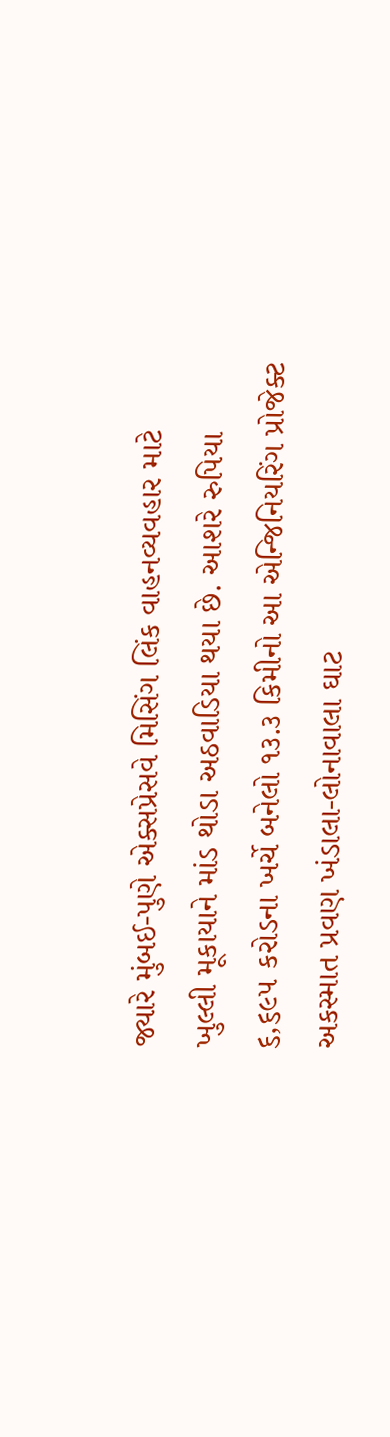જ્યારે મુંબઈ-પુણે એક્સપ્રેસવે મિસિંગ લિંક વાહનવ્યવહાર માટે ખુલ્લી મૂકાયાને માંડ થોડા અઠવાડિયા થયા છે. આશરે રુપિયા ૬,૬૯૫ કરોડના ખર્ચે બનેલો ૧૩.૩ કિમીનો આ એન્જિનિયરિંગ પ્રોજેક્ટ અકસ્માત પ્રવણ ખંડાલા-લોનાવાલા ઘાટ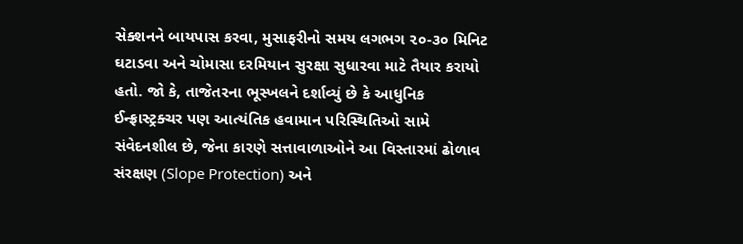સેક્શનને બાયપાસ કરવા, મુસાફરીનો સમય લગભગ ૨૦-૩૦ મિનિટ ઘટાડવા અને ચોમાસા દરમિયાન સુરક્ષા સુધારવા માટે તૈયાર કરાયો હતો. જો કે, તાજેતરના ભૂસ્ખલને દર્શાવ્યું છે કે આધુનિક ઈન્ફ્રાસ્ટ્રક્ચર પણ આત્યંતિક હવામાન પરિસ્થિતિઓ સામે સંવેદનશીલ છે, જેના કારણે સત્તાવાળાઓને આ વિસ્તારમાં ઢોળાવ સંરક્ષણ (Slope Protection) અને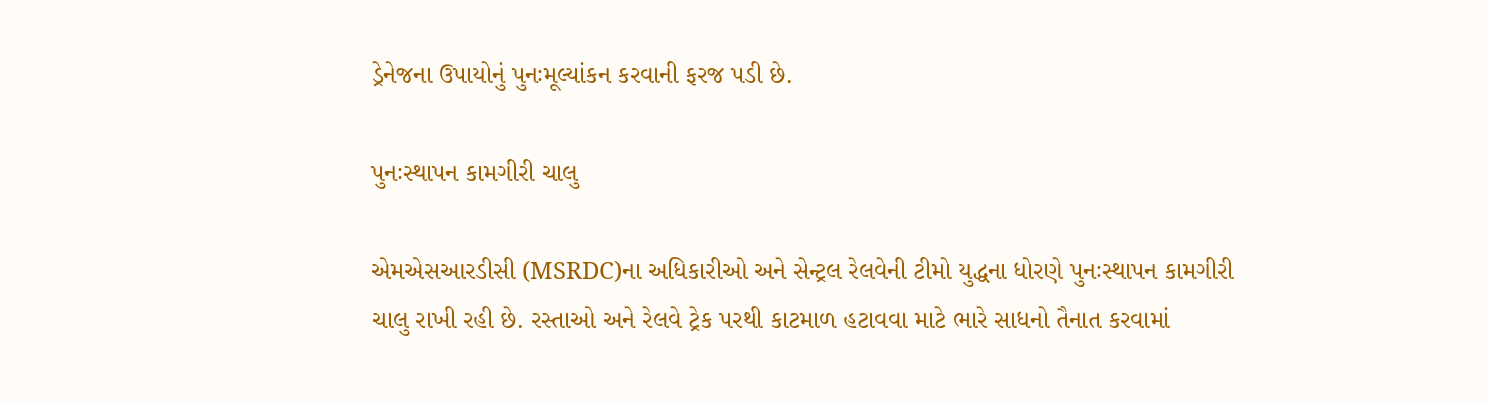ડ્રેનેજના ઉપાયોનું પુનઃમૂલ્યાંકન કરવાની ફરજ પડી છે.

પુનઃસ્થાપન કામગીરી ચાલુ

એમએસઆરડીસી (MSRDC)ના અધિકારીઓ અને સેન્ટ્રલ રેલવેની ટીમો યુદ્ધના ધોરણે પુનઃસ્થાપન કામગીરી ચાલુ રાખી રહી છે. રસ્તાઓ અને રેલવે ટ્રેક પરથી કાટમાળ હટાવવા માટે ભારે સાધનો તૈનાત કરવામાં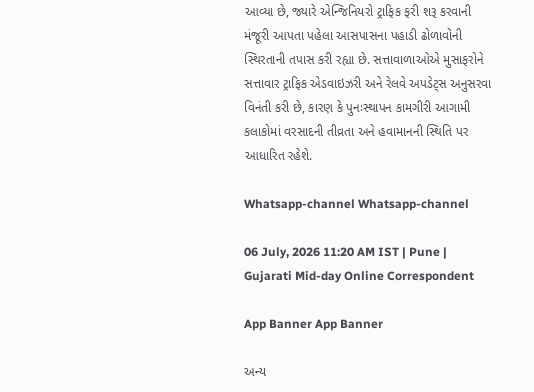આવ્યા છે, જ્યારે એન્જિનિયરો ટ્રાફિક ફરી શરૂ કરવાની મંજૂરી આપતા પહેલા આસપાસના પહાડી ઢોળાવોની સ્થિરતાની તપાસ કરી રહ્યા છે. સત્તાવાળાઓએ મુસાફરોને સત્તાવાર ટ્રાફિક એડવાઇઝરી અને રેલવે અપડેટ્સ અનુસરવા વિનંતી કરી છે, કારણ કે પુનઃસ્થાપન કામગીરી આગામી કલાકોમાં વરસાદની તીવ્રતા અને હવામાનની સ્થિતિ પર આધારિત રહેશે.

Whatsapp-channel Whatsapp-channel

06 July, 2026 11:20 AM IST | Pune | Gujarati Mid-day Online Correspondent

App Banner App Banner

અન્ય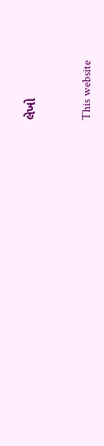લેખો


This website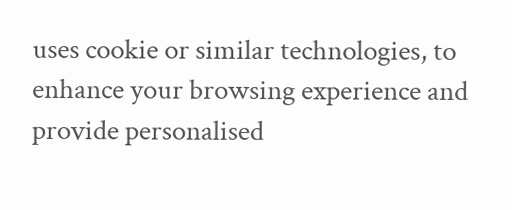uses cookie or similar technologies, to enhance your browsing experience and provide personalised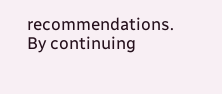recommendations. By continuing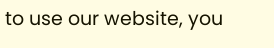to use our website, you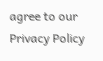agree to our Privacy Policy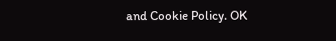and Cookie Policy. OK